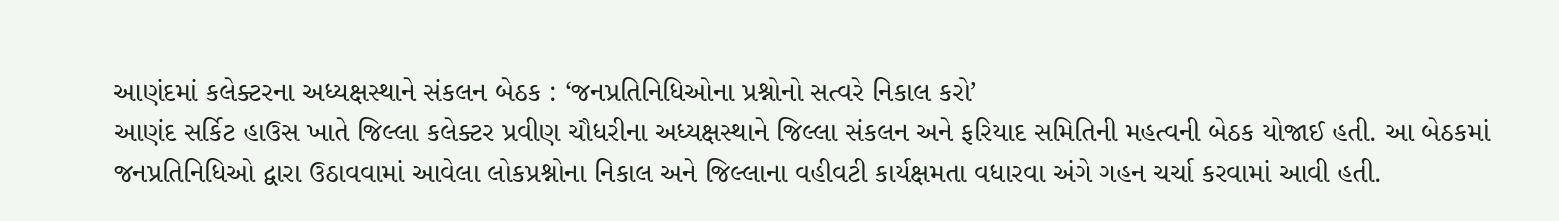આણંદમાં કલેક્ટરના અધ્યક્ષસ્થાને સંકલન બેઠક : ‘જનપ્રતિનિધિઓના પ્રશ્નોનો સત્વરે નિકાલ કરો’
આણંદ સર્કિટ હાઉસ ખાતે જિલ્લા કલેક્ટર પ્રવીણ ચૌધરીના અધ્યક્ષસ્થાને જિલ્લા સંકલન અને ફરિયાદ સમિતિની મહત્વની બેઠક યોજાઈ હતી. આ બેઠકમાં જનપ્રતિનિધિઓ દ્વારા ઉઠાવવામાં આવેલા લોકપ્રશ્નોના નિકાલ અને જિલ્લાના વહીવટી કાર્યક્ષમતા વધારવા અંગે ગહન ચર્ચા કરવામાં આવી હતી.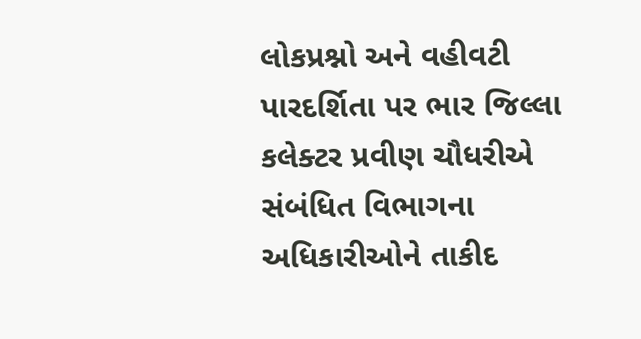લોકપ્રશ્નો અને વહીવટી પારદર્શિતા પર ભાર જિલ્લા કલેક્ટર પ્રવીણ ચૌધરીએ સંબંધિત વિભાગના અધિકારીઓને તાકીદ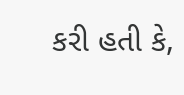કરી હતી કે,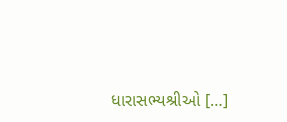ધારાસભ્યશ્રીઓ […]